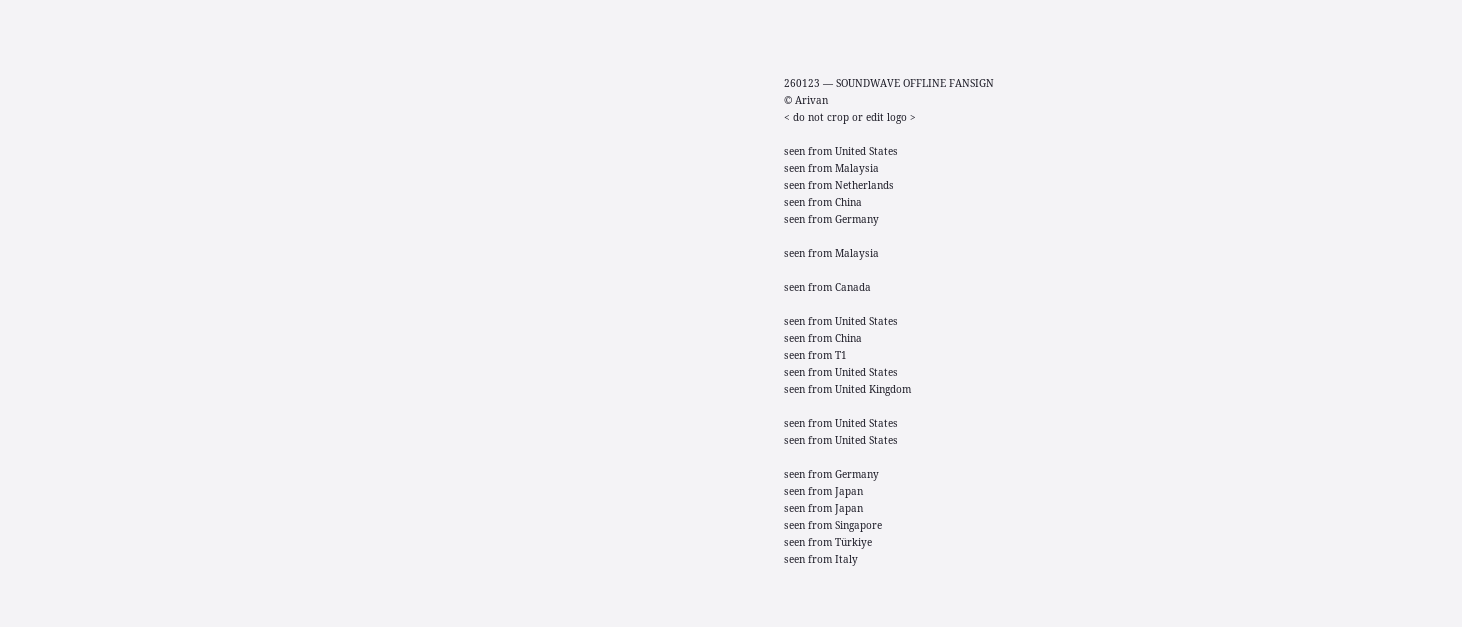260123 — SOUNDWAVE OFFLINE FANSIGN
© Arivan
< do not crop or edit logo >

seen from United States
seen from Malaysia
seen from Netherlands
seen from China
seen from Germany

seen from Malaysia

seen from Canada

seen from United States
seen from China
seen from T1
seen from United States
seen from United Kingdom

seen from United States
seen from United States

seen from Germany
seen from Japan
seen from Japan
seen from Singapore
seen from Türkiye
seen from Italy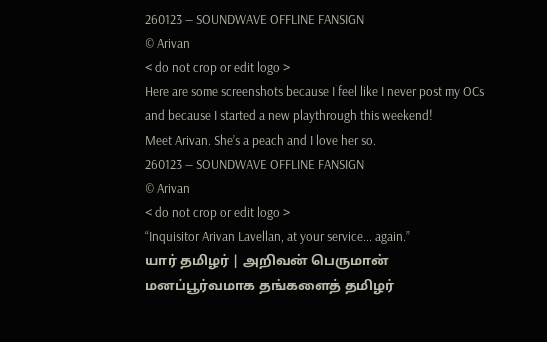260123 — SOUNDWAVE OFFLINE FANSIGN
© Arivan
< do not crop or edit logo >
Here are some screenshots because I feel like I never post my OCs and because I started a new playthrough this weekend!
Meet Arivan. She’s a peach and I love her so.
260123 — SOUNDWAVE OFFLINE FANSIGN
© Arivan
< do not crop or edit logo >
“Inquisitor Arivan Lavellan, at your service... again.”
யார் தமிழர் | அறிவன் பெருமான்
மனப்பூர்வமாக தங்களைத் தமிழர்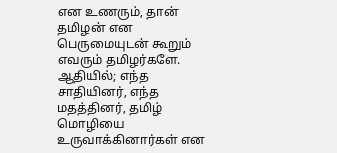என உணரும், தான் தமிழன் என பெருமையுடன் கூறும் எவரும் தமிழர்களே. ஆதியில்; எந்த சாதியினர், எந்த மதத்தினர், தமிழ் மொழியை உருவாக்கினார்கள் என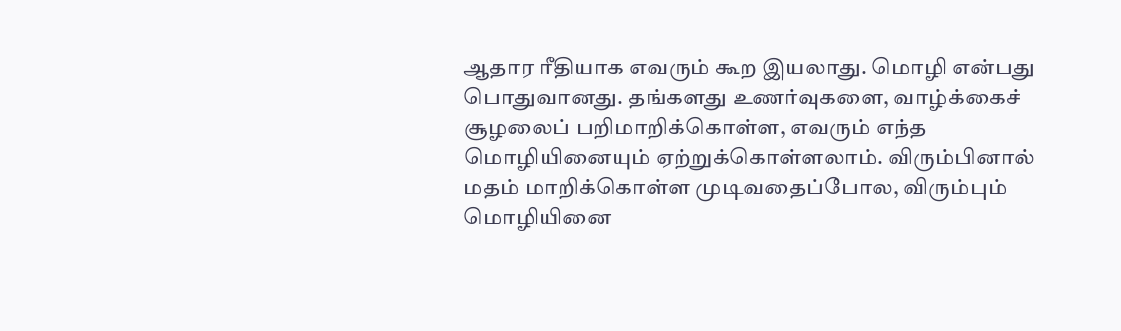ஆதார ரீதியாக எவரும் கூற இயலாது. மொழி என்பது பொதுவானது. தங்களது உணர்வுகளை, வாழ்க்கைச் சூழலைப் பறிமாறிக்கொள்ள, எவரும் எந்த மொழியினையும் ஏற்றுக்கொள்ளலாம். விரும்பினால் மதம் மாறிக்கொள்ள முடிவதைப்போல, விரும்பும் மொழியினை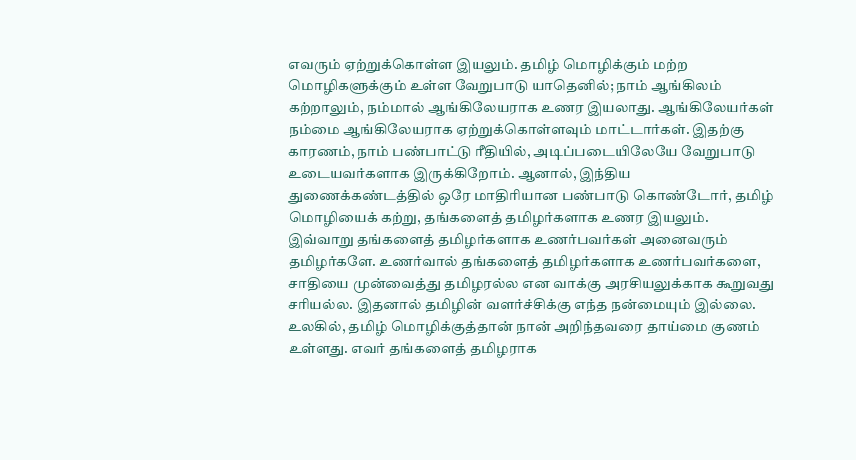எவரும் ஏற்றுக்கொள்ள இயலும். தமிழ் மொழிக்கும் மற்ற மொழிகளுக்கும் உள்ள வேறுபாடு யாதெனில்; நாம் ஆங்கிலம் கற்றாலும், நம்மால் ஆங்கிலேயராக உணர இயலாது. ஆங்கிலேயர்கள் நம்மை ஆங்கிலேயராக ஏற்றுக்கொள்ளவும் மாட்டார்கள். இதற்கு காரணம், நாம் பண்பாட்டு ரீதியில், அடிப்படையிலேயே வேறுபாடு உடையவர்களாக இருக்கிறோம். ஆனால், இந்திய துணைக்கண்டத்தில் ஒரே மாதிரியான பண்பாடு கொண்டோர், தமிழ் மொழியைக் கற்று, தங்களைத் தமிழர்களாக உணர இயலும். இவ்வாறு தங்களைத் தமிழர்களாக உணர்பவர்கள் அனைவரும் தமிழர்களே. உணர்வால் தங்களைத் தமிழர்களாக உணர்பவர்களை, சாதியை முன்வைத்து தமிழரல்ல என வாக்கு அரசியலுக்காக கூறுவது சரியல்ல. இதனால் தமிழின் வளர்ச்சிக்கு எந்த நன்மையும் இல்லை.
உலகில், தமிழ் மொழிக்குத்தான் நான் அறிந்தவரை தாய்மை குணம் உள்ளது. எவர் தங்களைத் தமிழராக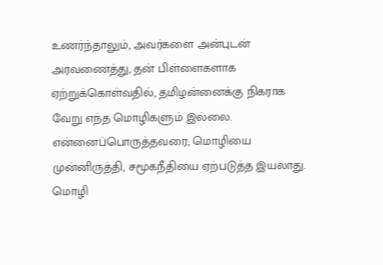உணர்ந்தாலும், அவர்களை அன்புடன் அரவணைத்து, தன் பிள்ளைகளாக ஏற்றுக்கொள்வதில், தமிழன்னைக்கு நிகராக வேறு எந்த மொழிகளும் இல்லை.
என்னைப்பொருத்தவரை; மொழியை முன்னிருத்தி, சமூகநீதியை ஏற்படுத்த இயலாது. மொழி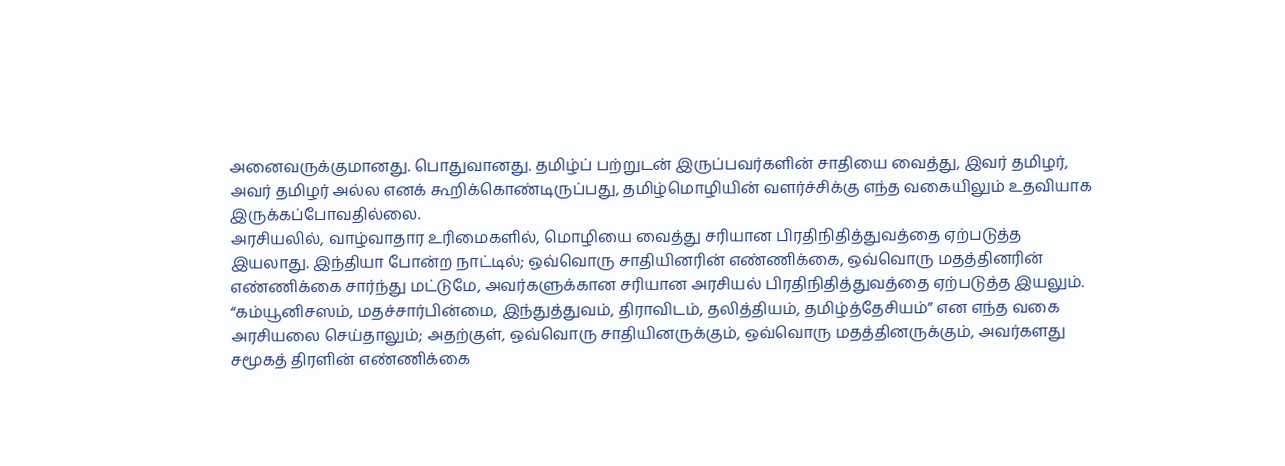அனைவருக்குமானது. பொதுவானது. தமிழ்ப் பற்றுடன் இருப்பவர்களின் சாதியை வைத்து, இவர் தமிழர், அவர் தமிழர் அல்ல எனக் கூறிக்கொண்டிருப்பது, தமிழ்மொழியின் வளர்ச்சிக்கு எந்த வகையிலும் உதவியாக இருக்கப்போவதில்லை.
அரசியலில், வாழ்வாதார உரிமைகளில், மொழியை வைத்து சரியான பிரதிநிதித்துவத்தை ஏற்படுத்த இயலாது. இந்தியா போன்ற நாட்டில்; ஒவ்வொரு சாதியினரின் எண்ணிக்கை, ஒவ்வொரு மதத்தினரின் எண்ணிக்கை சார்ந்து மட்டுமே, அவர்களுக்கான சரியான அரசியல் பிரதிநிதித்துவத்தை ஏற்படுத்த இயலும்.
“கம்யூனிசஸம், மதச்சார்பின்மை, இந்துத்துவம், திராவிடம், தலித்தியம், தமிழ்த்தேசியம்” என எந்த வகை அரசியலை செய்தாலும்; அதற்குள், ஒவ்வொரு சாதியினருக்கும், ஒவ்வொரு மதத்தினருக்கும், அவர்களது சமூகத் திரளின் எண்ணிக்கை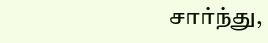சார்ந்து,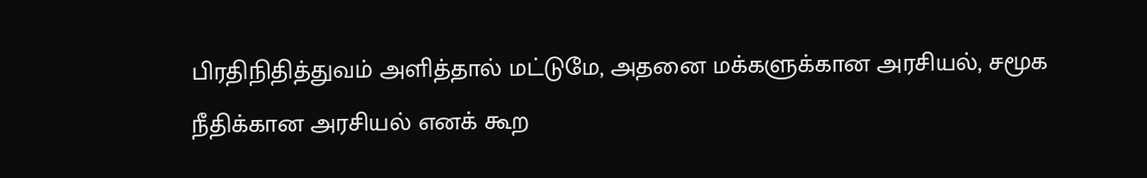பிரதிநிதித்துவம் அளித்தால் மட்டுமே, அதனை மக்களுக்கான அரசியல், சமூக நீதிக்கான அரசியல் எனக் கூற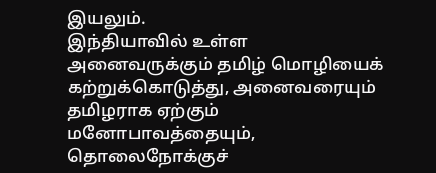இயலும்.
இந்தியாவில் உள்ள அனைவருக்கும் தமிழ் மொழியைக் கற்றுக்கொடுத்து, அனைவரையும் தமிழராக ஏற்கும் மனோபாவத்தையும், தொலைநோக்குச்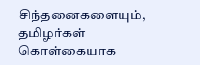சிந்தனைகளையும், தமிழர்கள் கொள்கையாக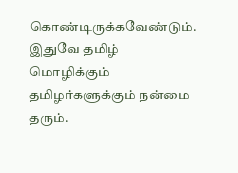கொண்டிருக்கவேண்டும். இதுவே தமிழ் மொழிக்கும் தமிழர்களுக்கும் நன்மை தரும்.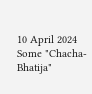10 April 2024
Some "Chacha-Bhatija"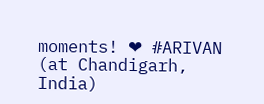moments! ❤ #ARIVAN (at Chandigarh, India)